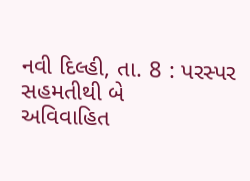નવી દિલ્હી, તા. 8 : પરસ્પર સહમતીથી બે
અવિવાહિત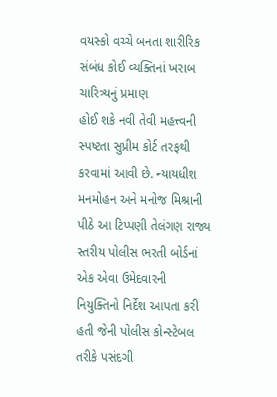વયસ્કો વચ્ચે બનતા શારીરિક સંબંધ કોઈ વ્યક્તિનાં ખરાબ ચારિત્ર્યનું પ્રમાણ
હોઈ શકે નવી તેવી મહત્ત્વની સ્પષ્ટતા સુપ્રીમ કોર્ટ તરફથી કરવામાં આવી છે. ન્યાયધીશ
મનમોહન અને મનોજ મિશ્રાની પીઠે આ ટિપ્પણી તેલંગણ રાજ્ય સ્તરીય પોલીસ ભરતી બોર્ડનાં
એક એવા ઉમેદવારની નિયુક્તિનો નિર્દેશ આપતા કરી હતી જેની પોલીસ કોન્સ્ટેબલ તરીકે પસંદગી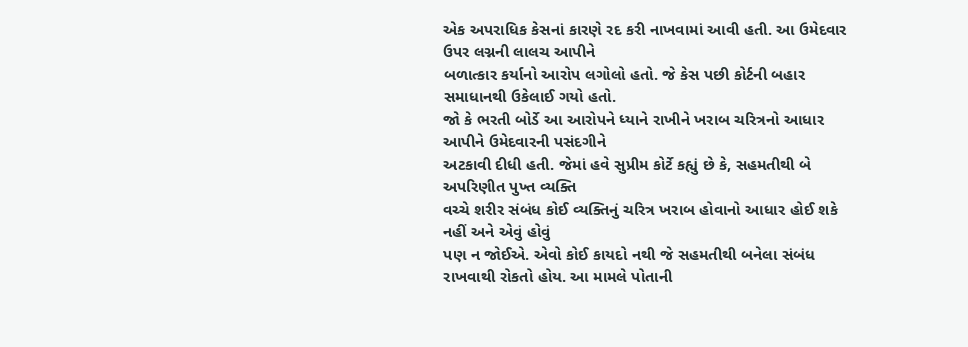એક અપરાધિક કેસનાં કારણે રદ કરી નાખવામાં આવી હતી. આ ઉમેદવાર ઉપર લગ્નની લાલચ આપીને
બળાત્કાર કર્યાનો આરોપ લગોલો હતો. જે કેસ પછી કોર્ટની બહાર સમાધાનથી ઉકેલાઈ ગયો હતો.
જો કે ભરતી બોર્ડે આ આરોપને ધ્યાને રાખીને ખરાબ ચરિત્રનો આધાર આપીને ઉમેદવારની પસંદગીને
અટકાવી દીધી હતી. જેમાં હવે સુપ્રીમ કોર્ટે કહ્યું છે કે, સહમતીથી બે અપરિણીત પુખ્ત વ્યક્તિ
વચ્ચે શરીર સંબંધ કોઈ વ્યક્તિનું ચરિત્ર ખરાબ હોવાનો આધાર હોઈ શકે નહીં અને એવું હોવું
પણ ન જોઈએ. એવો કોઈ કાયદો નથી જે સહમતીથી બનેલા સંબંધ રાખવાથી રોકતો હોય. આ મામલે પોતાની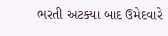ભરતી અટક્યા બાદ ઉમેદવારે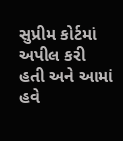સુપ્રીમ કોર્ટમાં અપીલ કરી હતી અને આમાં હવે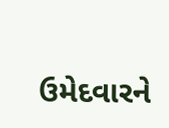ઉમેદવારને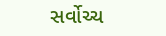સર્વોચ્ચ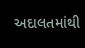અદાલતમાંથી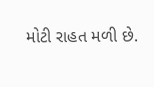મોટી રાહત મળી છે.